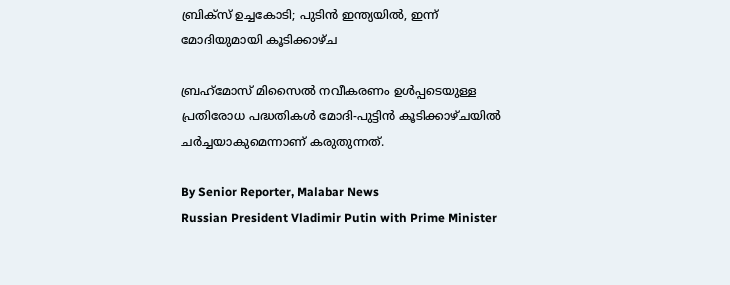ബ്രിക്‌സ് ഉച്ചകോടി; പുടിൻ ഇന്ത്യയിൽ, ഇന്ന് മോദിയുമായി കൂടിക്കാഴ്‌ച

ബ്രഹ്‌മോസ് മിസൈൽ നവീകരണം ഉൾപ്പടെയുള്ള പ്രതിരോധ പദ്ധതികൾ മോദി-പുട്ടിൻ കൂടിക്കാഴ്‌ചയിൽ ചർച്ചയാകുമെന്നാണ് കരുതുന്നത്.

By Senior Reporter, Malabar News
Russian President Vladimir Putin with Prime Minister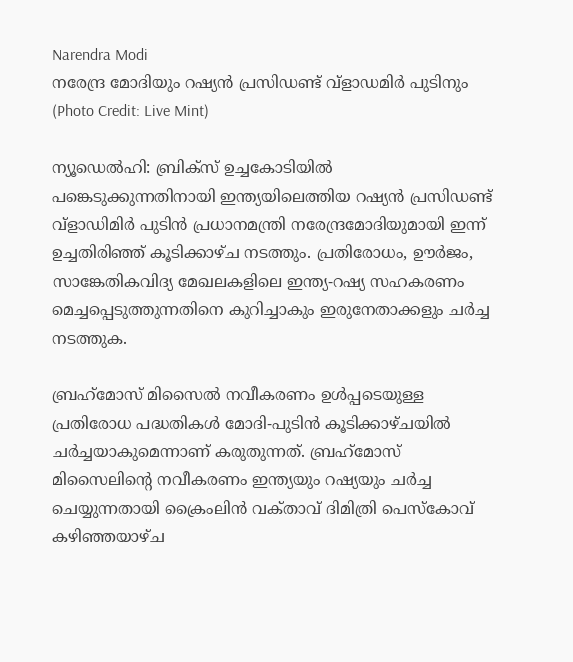Narendra Modi
നരേന്ദ്ര മോദിയും റഷ്യന്‍ പ്രസിഡണ്ട് വ്ളാഡമിര്‍ പുടിനും (Photo Credit: Live Mint)

ന്യൂഡെൽഹി: ബ്രിക്‌സ് ഉച്ചകോടിയിൽ പങ്കെടുക്കുന്നതിനായി ഇന്ത്യയിലെത്തിയ റഷ്യൻ പ്രസിഡണ്ട് വ്ളാഡിമിർ പുടിൻ പ്രധാനമന്ത്രി നരേന്ദ്രമോദിയുമായി ഇന്ന് ഉച്ചതിരിഞ്ഞ് കൂടിക്കാഴ്‌ച നടത്തും. പ്രതിരോധം, ഊർജം, സാങ്കേതികവിദ്യ മേഖലകളിലെ ഇന്ത്യ-റഷ്യ സഹകരണം മെച്ചപ്പെടുത്തുന്നതിനെ കുറിച്ചാകും ഇരുനേതാക്കളും ചർച്ച നടത്തുക.

ബ്രഹ്‌മോസ് മിസൈൽ നവീകരണം ഉൾപ്പടെയുള്ള പ്രതിരോധ പദ്ധതികൾ മോദി-പുടിൻ കൂടിക്കാഴ്‌ചയിൽ ചർച്ചയാകുമെന്നാണ് കരുതുന്നത്. ബ്രഹ്‌മോസ് മിസൈലിന്റെ നവീകരണം ഇന്ത്യയും റഷ്യയും ചർച്ച ചെയ്യുന്നതായി ക്രൈംലിൻ വക്‌താവ്‌ ദിമിത്രി പെസ്‌കോവ് കഴിഞ്ഞയാഴ്‌ച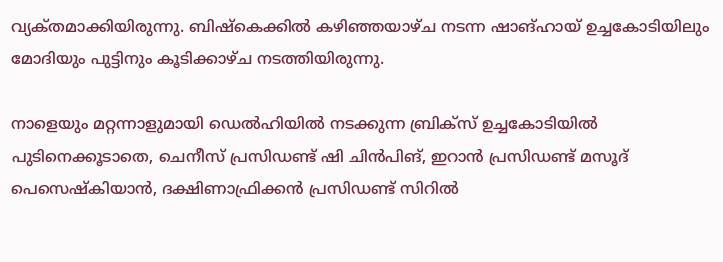വ്യക്‌തമാക്കിയിരുന്നു. ബിഷ്‌കെക്കിൽ കഴിഞ്ഞയാഴ്‌ച നടന്ന ഷാങ്‌ഹായ്‌ ഉച്ചകോടിയിലും മോദിയും പുട്ടിനും കൂടിക്കാഴ്‌ച നടത്തിയിരുന്നു.

നാളെയും മറ്റന്നാളുമായി ഡെൽഹിയിൽ നടക്കുന്ന ബ്രിക്‌സ് ഉച്ചകോടിയിൽ പുടിനെക്കൂടാതെ, ചെനീസ് പ്രസിഡണ്ട് ഷി ചിൻപിങ്, ഇറാൻ പ്രസിഡണ്ട് മസൂദ് പെസെഷ്‌കിയാൻ, ദക്ഷിണാഫ്രിക്കൻ പ്രസിഡണ്ട് സിറിൽ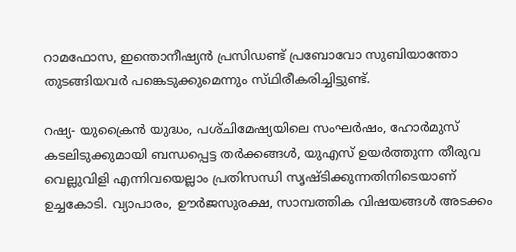റാമഫോസ, ഇന്തൊനീഷ്യൻ പ്രസിഡണ്ട് പ്രബോവോ സുബിയാന്തോ തുടങ്ങിയവർ പങ്കെടുക്കുമെന്നും സ്‌ഥിരീകരിച്ചിട്ടുണ്ട്.

റഷ്യ- യുക്രൈൻ യുദ്ധം, പശ്‌ചിമേഷ്യയിലെ സംഘർഷം, ഹോർമുസ് കടലിടുക്കുമായി ബന്ധപ്പെട്ട തർക്കങ്ങൾ, യുഎസ് ഉയർത്തുന്ന തീരുവ വെല്ലുവിളി എന്നിവയെല്ലാം പ്രതിസന്ധി സൃഷ്‌ടിക്കുന്നതിനിടെയാണ് ഉച്ചകോടി. വ്യാപാരം, ഊർജസുരക്ഷ, സാമ്പത്തിക വിഷയങ്ങൾ അടക്കം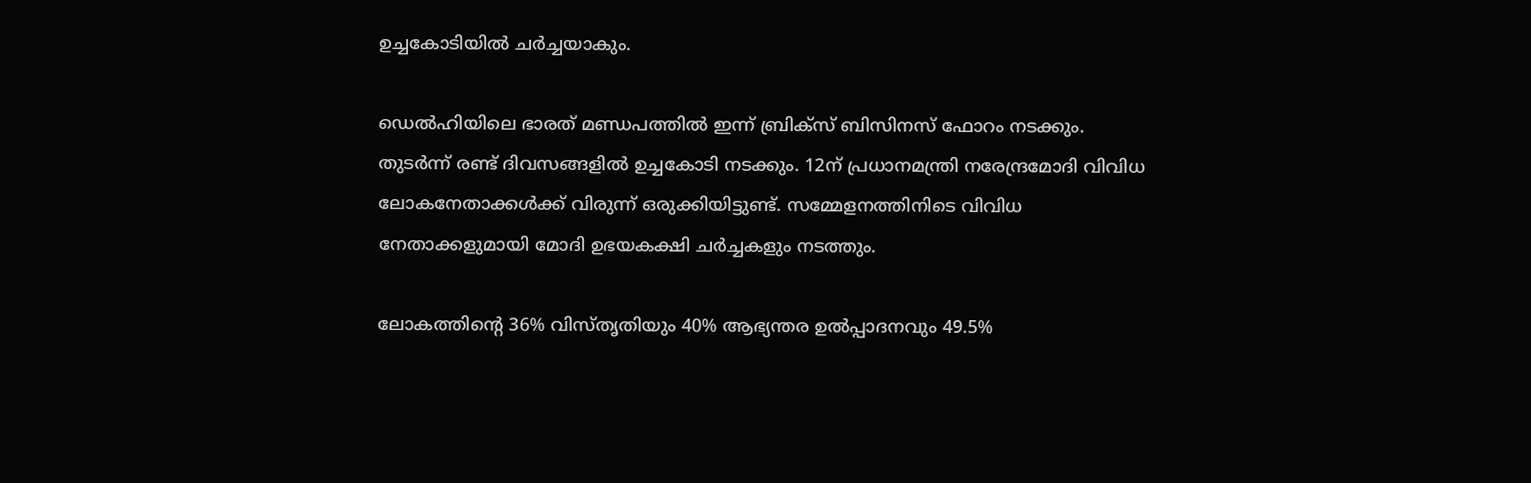ഉച്ചകോടിയിൽ ചർച്ചയാകും.

ഡെൽഹിയിലെ ഭാരത് മണ്ഡപത്തിൽ ഇന്ന് ബ്രിക്‌സ് ബിസിനസ് ഫോറം നടക്കും. തുടർന്ന് രണ്ട് ദിവസങ്ങളിൽ ഉച്ചകോടി നടക്കും. 12ന് പ്രധാനമന്ത്രി നരേന്ദ്രമോദി വിവിധ ലോകനേതാക്കൾക്ക് വിരുന്ന് ഒരുക്കിയിട്ടുണ്ട്. സമ്മേളനത്തിനിടെ വിവിധ നേതാക്കളുമായി മോദി ഉഭയകക്ഷി ചർച്ചകളും നടത്തും.

ലോകത്തിന്റെ 36% വിസ്‌തൃതിയും 40% ആഭ്യന്തര ഉൽപ്പാദനവും 49.5%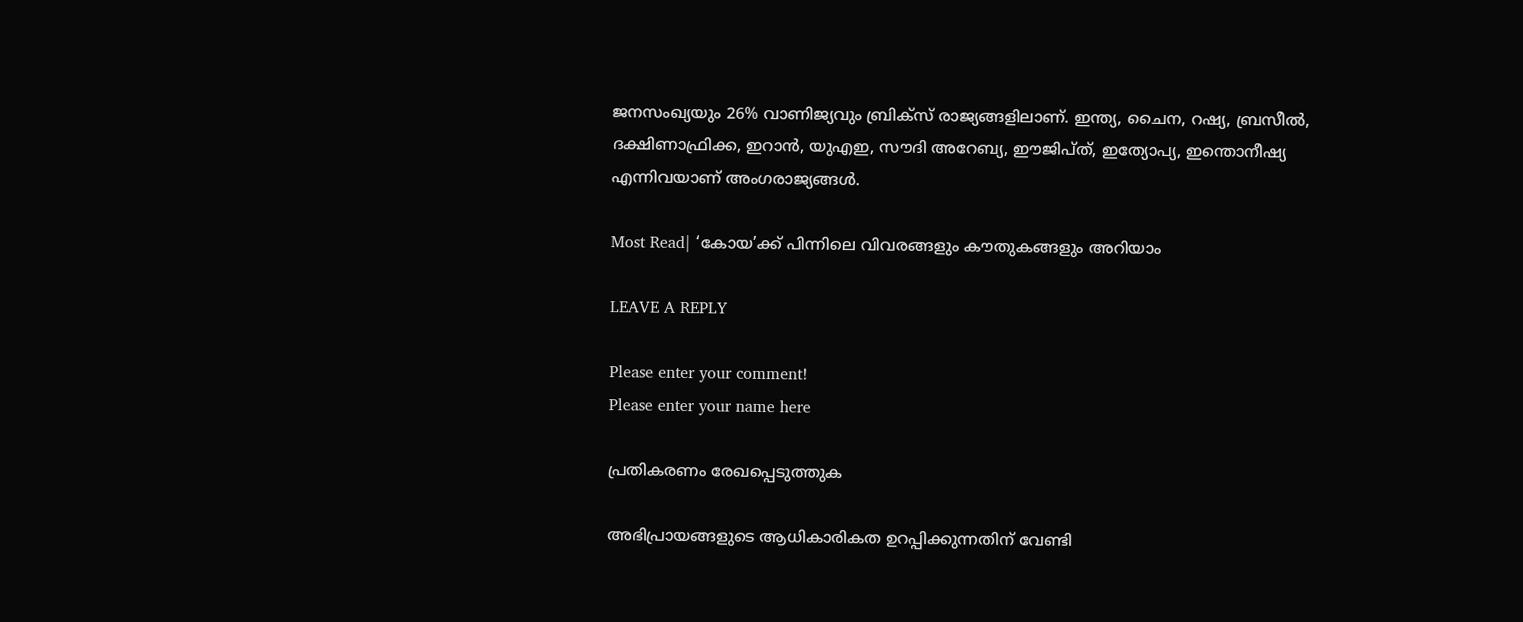ജനസംഖ്യയും 26% വാണിജ്യവും ബ്രിക്‌സ് രാജ്യങ്ങളിലാണ്. ഇന്ത്യ, ചൈന, റഷ്യ, ബ്രസീൽ, ദക്ഷിണാഫ്രിക്ക, ഇറാൻ, യുഎഇ, സൗദി അറേബ്യ, ഈജിപ്‌ത്‌, ഇത്യോപ്യ, ഇന്തൊനീഷ്യ എന്നിവയാണ് അംഗരാജ്യങ്ങൾ.

Most Read| ‘കോയ’ക്ക് പിന്നിലെ വിവരങ്ങളും കൗതുകങ്ങളും അറിയാം

LEAVE A REPLY

Please enter your comment!
Please enter your name here

പ്രതികരണം രേഖപ്പെടുത്തുക

അഭിപ്രായങ്ങളുടെ ആധികാരികത ഉറപ്പിക്കുന്നതിന് വേണ്ടി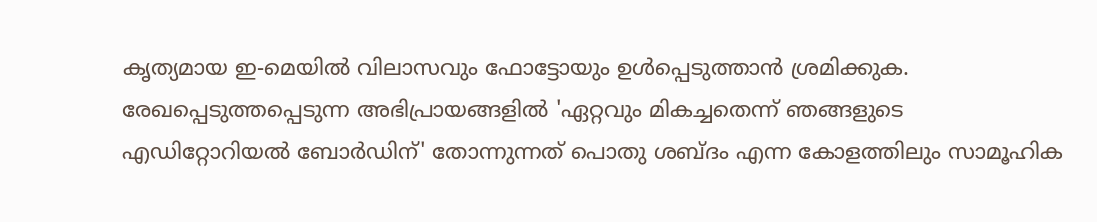കൃത്യമായ ഇ-മെയിൽ വിലാസവും ഫോട്ടോയും ഉൾപ്പെടുത്താൻ ശ്രമിക്കുക. രേഖപ്പെടുത്തപ്പെടുന്ന അഭിപ്രായങ്ങളിൽ 'ഏറ്റവും മികച്ചതെന്ന് ഞങ്ങളുടെ എഡിറ്റോറിയൽ ബോർഡിന്' തോന്നുന്നത് പൊതു ശബ്‌ദം എന്ന കോളത്തിലും സാമൂഹിക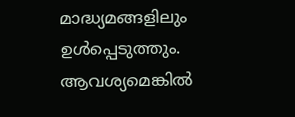മാദ്ധ്യമങ്ങളിലും ഉൾപ്പെടുത്തും. ആവശ്യമെങ്കിൽ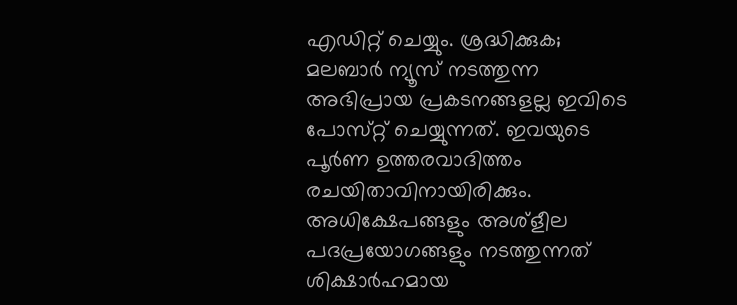എഡിറ്റ് ചെയ്യും. ശ്രദ്ധിക്കുക; മലബാർ ന്യൂസ് നടത്തുന്ന അഭിപ്രായ പ്രകടനങ്ങളല്ല ഇവിടെ പോസ്‌റ്റ് ചെയ്യുന്നത്. ഇവയുടെ പൂർണ ഉത്തരവാദിത്തം രചയിതാവിനായിരിക്കും. അധിക്ഷേപങ്ങളും അശ്‌ളീല പദപ്രയോഗങ്ങളും നടത്തുന്നത് ശിക്ഷാർഹമായ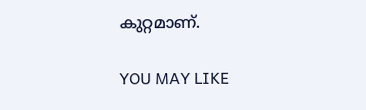കുറ്റമാണ്.

YOU MAY LIKE